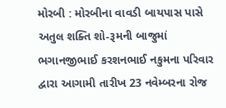મોરબી : મોરબીના વાવડી બાયપાસ પાસે અતુલ શક્તિ શો-રૂમની બાજુમાં ભગાનજીભાઈ કરશનભાઈ નકુમના પરિવાર દ્વારા આગામી તારીખ 23 નવેમ્બરના રોજ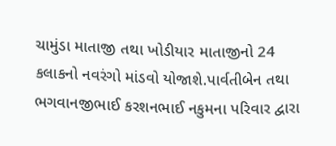ચામુંડા માતાજી તથા ખોડીયાર માતાજીનો 24 કલાકનો નવરંગો માંડવો યોજાશે.પાર્વતીબેન તથા ભગવાનજીભાઈ કરશનભાઈ નકુમના પરિવાર દ્વારા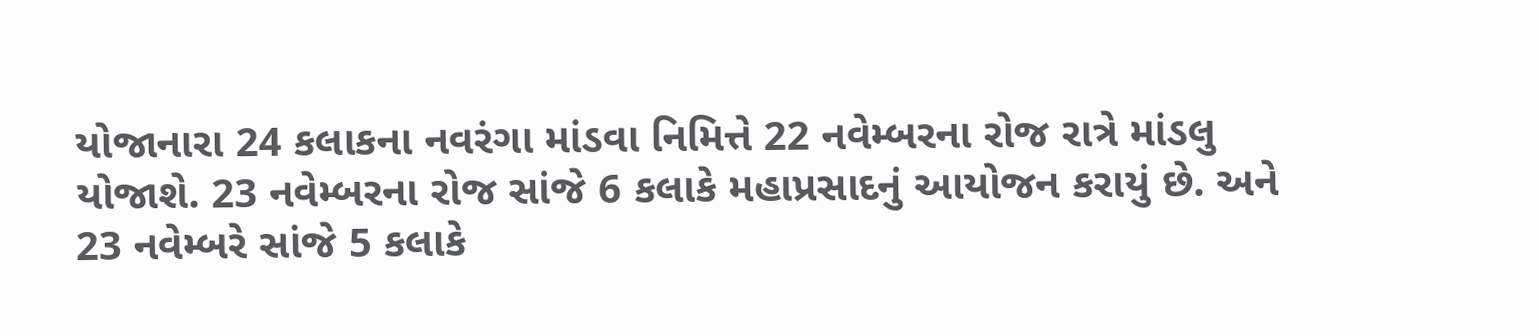યોજાનારા 24 કલાકના નવરંગા માંડવા નિમિત્તે 22 નવેમ્બરના રોજ રાત્રે માંડલુ યોજાશે. 23 નવેમ્બરના રોજ સાંજે 6 કલાકે મહાપ્રસાદનું આયોજન કરાયું છે. અને 23 નવેમ્બરે સાંજે 5 કલાકે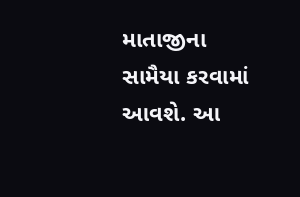માતાજીના સામૈયા કરવામાં આવશે. આ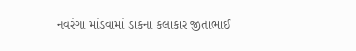નવરંગા માંડવામાં ડાકના કલાકાર જીતાભાઈ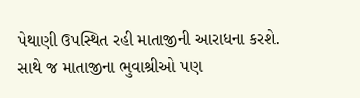પેથાણી ઉપસ્થિત રહી માતાજીની આરાધના કરશે. સાથે જ માતાજીના ભુવાશ્રીઓ પણ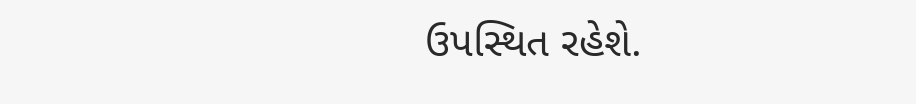ઉપસ્થિત રહેશે.